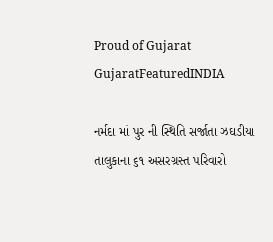Proud of Gujarat
GujaratFeaturedINDIA

નર્મદા માં પુર ની સ્થિતિ સર્જાતા ઝઘડીયા તાલુકાના ૬૧ અસરગ્રસ્ત પરિવારો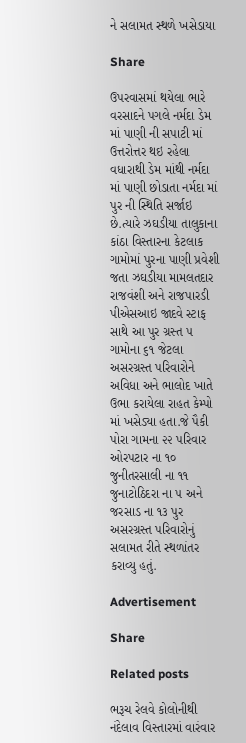ને સલામત સ્થળે ખસેડાયા

Share

ઉપરવાસમાં થયેલા ભારે વરસાદને પગલે નર્મદા ડેમ માં પાણી ની સપાટી માં ઉત્તરોત્તર થઇ રહેલા વધારાથી ડેમ માંથી નર્મદા માં પાણી છોડાતા નર્મદા માં પુર ની સ્થિતિ સર્જાઇ છે.ત્યારે ઝઘડીયા તાલુકાના કાંઠા વિસ્તારના કેટલાક ગામોમાં પુરના પાણી પ્રવેશી જતા ઝઘડીયા મામલતદાર રાજવંશી અને રાજપારડી પીએસઆઇ જાદવે સ્ટાફ સાથે આ પુર ગ્રસ્ત ૫ ગામોના ૬૧ જેટલા અસરગ્રસ્ત પરિવારોને અવિધા અને ભાલોદ ખાતે ઉભા કરાયેલા રાહત કેમ્પો માં ખસેડ્યા હતા.જે પૈકી પોરા ગામના ૨૨ પરિવાર ઓરપટાર ના ૧૦ જુનીતરસાલી ના ૧૧ જુનાટોઠિદરા ના ૫ અને જરસાડ ના ૧૩ પુર અસરગ્રસ્ત પરિવારોનું સલામત રીતે સ્થળાંતર કરાવ્યુ હતું.

Advertisement

Share

Related posts

ભરૂચ રેલવે કોલોનીથી નંદેલાવ વિસ્તારમાં વારંવાર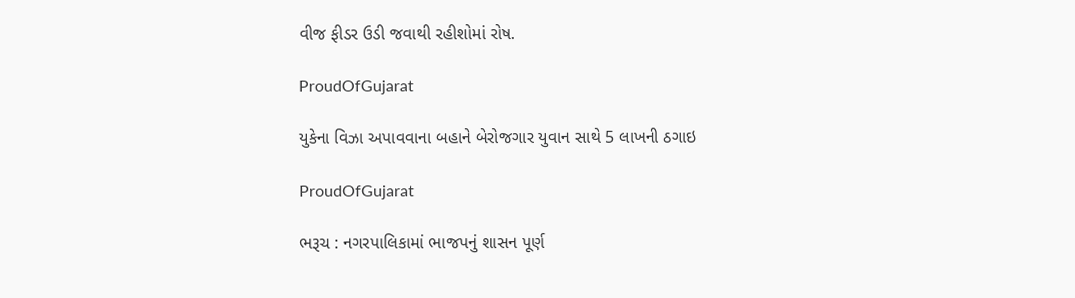વીજ ફીડર ઉડી જવાથી રહીશોમાં રોષ.

ProudOfGujarat

યુકેના વિઝા અપાવવાના બહાને બેરોજગાર યુવાન સાથે 5 લાખની ઠગાઇ

ProudOfGujarat

ભરૂચ : નગરપાલિકામાં ભાજપનું શાસન પૂર્ણ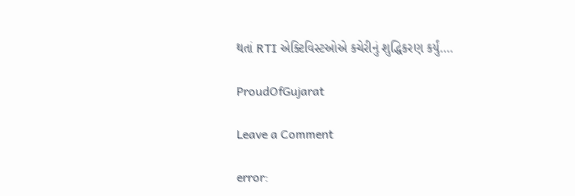થતાં RTI એક્ટિવિસ્ટઓએ કચેરીનું શુદ્ધિકરણ કર્યું….

ProudOfGujarat

Leave a Comment

error: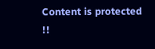Content is protected !!